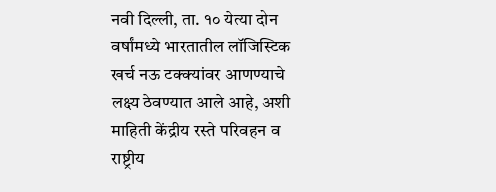नवी दिल्ली, ता. १० येत्या दोन वर्षांमध्ये भारतातील लॉजिस्टिक खर्च नऊ टक्क्यांवर आणण्याचे लक्ष्य ठेवण्यात आले आहे, अशी माहिती केंद्रीय रस्ते परिवहन व राष्ट्रीय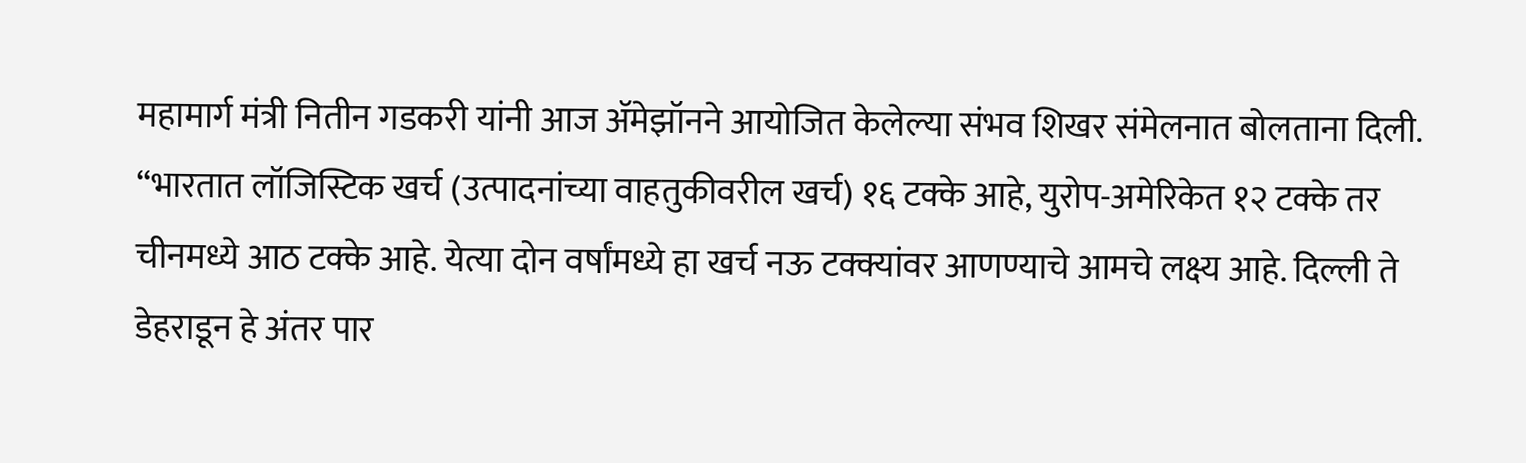महामार्ग मंत्री नितीन गडकरी यांनी आज ॲमेझॉनने आयोजित केलेल्या संभव शिखर संमेलनात बोलताना दिली.
‘‘भारतात लॉजिस्टिक खर्च (उत्पादनांच्या वाहतुकीवरील खर्च) १६ टक्के आहे, युरोप-अमेरिकेत १२ टक्के तर चीनमध्ये आठ टक्के आहे. येत्या दोन वर्षांमध्ये हा खर्च नऊ टक्क्यांवर आणण्याचे आमचे लक्ष्य आहे. दिल्ली ते डेहराडून हे अंतर पार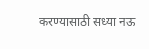करण्यासाठी सध्या नऊ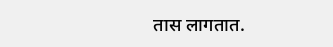तास लागतात.